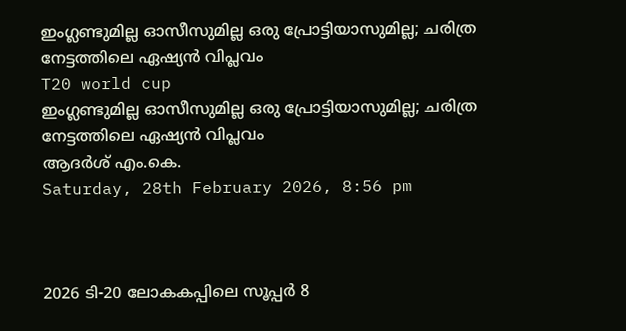ഇംഗ്ലണ്ടുമില്ല ഓസീസുമില്ല ഒരു പ്രോട്ടിയാസുമില്ല; ചരിത്ര നേട്ടത്തിലെ ഏഷ്യന്‍ വിപ്ലവം
T20 world cup
ഇംഗ്ലണ്ടുമില്ല ഓസീസുമില്ല ഒരു പ്രോട്ടിയാസുമില്ല; ചരിത്ര നേട്ടത്തിലെ ഏഷ്യന്‍ വിപ്ലവം
ആദര്‍ശ് എം.കെ.
Saturday, 28th February 2026, 8:56 pm



2026 ടി-20 ലോകകപ്പിലെ സൂപ്പര്‍ 8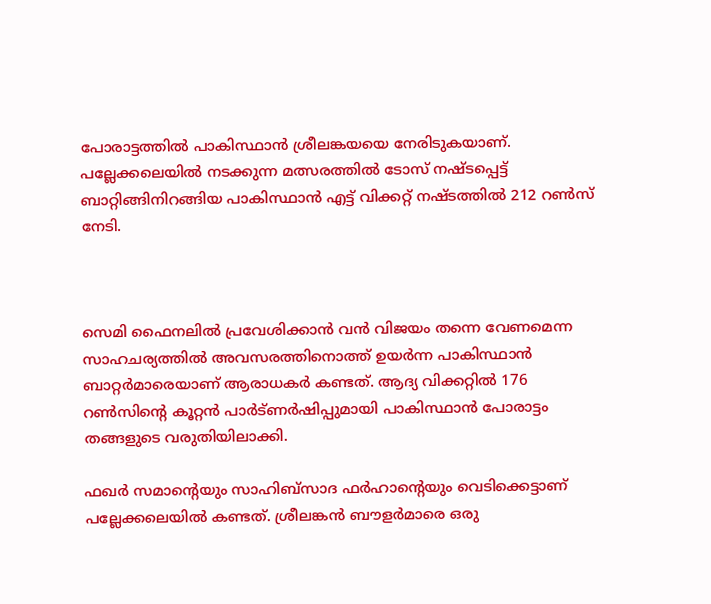പോരാട്ടത്തില്‍ പാകിസ്ഥാന്‍ ശ്രീലങ്കയയെ നേരിടുകയാണ്. പല്ലേക്കലെയില്‍ നടക്കുന്ന മത്സരത്തില്‍ ടോസ് നഷ്ടപ്പെട്ട് ബാറ്റിങ്ങിനിറങ്ങിയ പാകിസ്ഥാന്‍ എട്ട് വിക്കറ്റ് നഷ്ടത്തില്‍ 212 റണ്‍സ് നേടി.



സെമി ഫൈനലില്‍ പ്രവേശിക്കാന്‍ വന്‍ വിജയം തന്നെ വേണമെന്ന സാഹചര്യത്തില്‍ അവസരത്തിനൊത്ത് ഉയര്‍ന്ന പാകിസ്ഥാന്‍ ബാറ്റര്‍മാരെയാണ് ആരാധകര്‍ കണ്ടത്. ആദ്യ വിക്കറ്റില്‍ 176 റണ്‍സിന്റെ കൂറ്റന്‍ പാര്‍ട്ണര്‍ഷിപ്പുമായി പാകിസ്ഥാന്‍ പോരാട്ടം തങ്ങളുടെ വരുതിയിലാക്കി.

ഫഖര്‍ സമാന്റെയും സാഹിബ്‌സാദ ഫര്‍ഹാന്റെയും വെടിക്കെട്ടാണ് പല്ലേക്കലെയില്‍ കണ്ടത്. ശ്രീലങ്കന്‍ ബൗളര്‍മാരെ ഒരു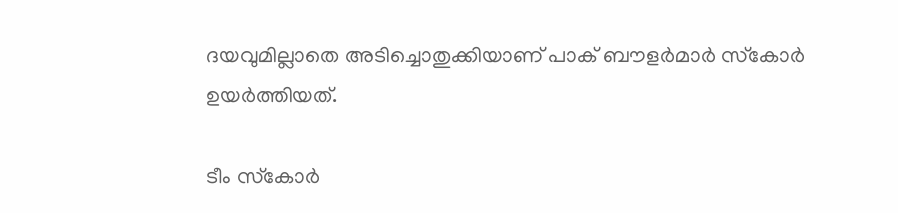ദയവുമില്ലാതെ അടിച്ചൊതുക്കിയാണ് പാക് ബൗളര്‍മാര്‍ സ്‌കോര്‍ ഉയര്‍ത്തിയത്.

ടീം സ്‌കോര്‍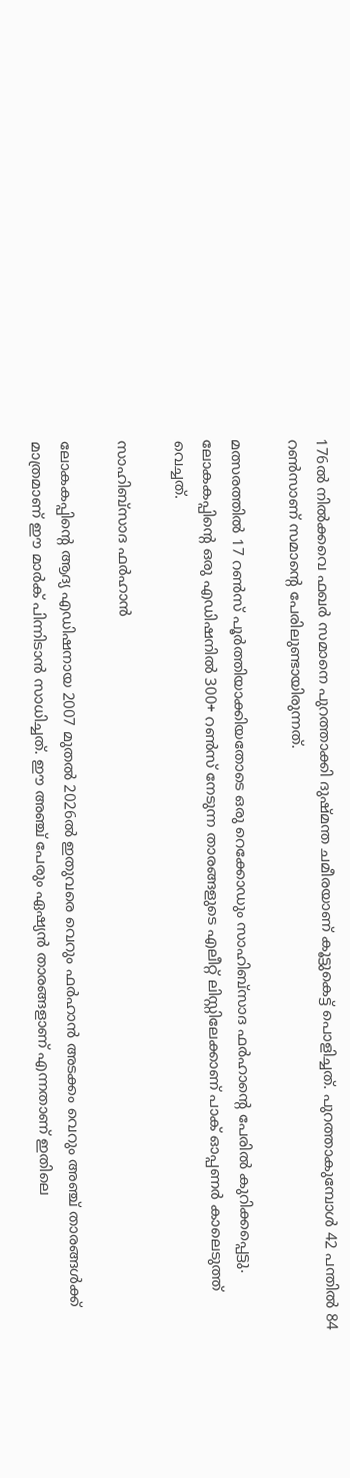176ല്‍ നില്‍ക്കവെ ഫഖര്‍ സമാനെ പുറത്താക്കി ദുഷ്മന്ത ചമീരയാണ് കൂട്ടുകെട്ട് പൊളിച്ചത്. പുറത്താകുമ്പോള്‍ 42 പന്തില്‍ 84 റണ്‍സാണ് സമാന്റെ പേരിലുണ്ടായിരുന്നത്.

മത്സരത്തില്‍ 17 റണ്‍സ് പൂര്‍ത്തിയാക്കിയതോടെ ഒരു റെക്കോഡും സാഹിബ്‌സാദ ഫര്‍ഹാന്റെ പേരില്‍ കുറിക്കപ്പെട്ടു. ലോകകപ്പിന്റെ ഒരു എഡിഷനില്‍ 300+ റണ്‍സ് നേടുന്ന താരങ്ങളുടെ എലീറ്റ് ലിസ്റ്റിലേക്കാണ് പാക് ഓപ്പണര്‍ കാലെടുത്ത് വെച്ചത്.

സാഹിബ്‌സാദ ഫര്‍ഹാന്‍

ലോകകപ്പിന്റെ ആദ്യ എഡിഷനായ 2007 മുതല്‍ 2026ല്‍ ഇതുവരെ വെറും ഫര്‍ഹാന്‍ അടക്കം വെറും അഞ്ച് താരങ്ങള്‍ക്ക് മാത്രമാണ് ഈ മാര്‍ക് പിന്നിടാന്‍ സാധിച്ചത്. ഈ അഞ്ച് പേരും ഏഷ്യന്‍ താരങ്ങളാണ് എന്നതാണ് ഇതിലെ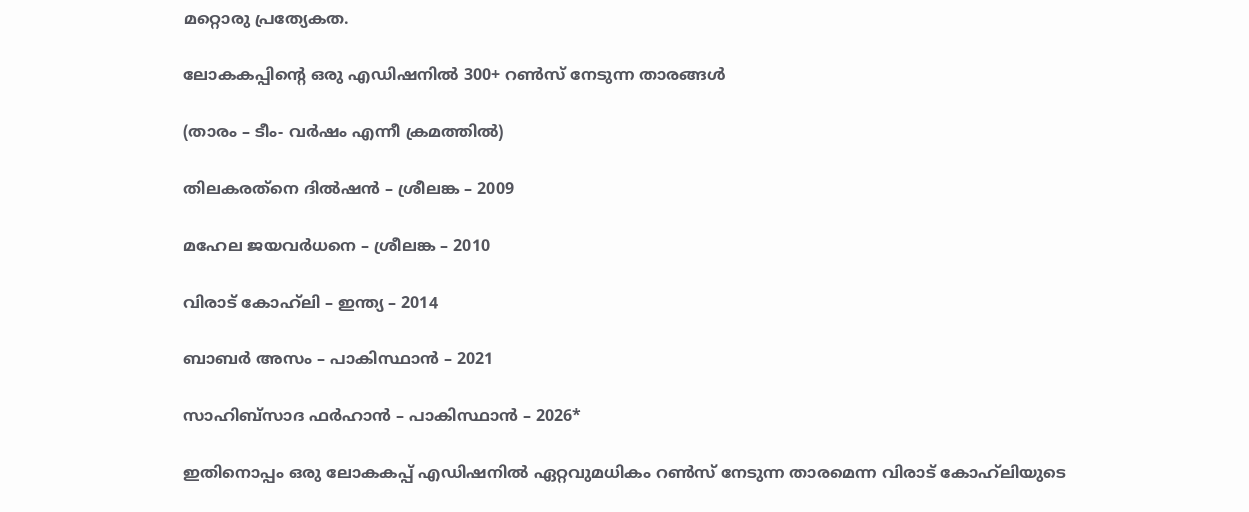മറ്റൊരു പ്രത്യേകത.

ലോകകപ്പിന്റെ ഒരു എഡിഷനില്‍ 300+ റണ്‍സ് നേടുന്ന താരങ്ങള്‍

(താരം – ടീം- വര്‍ഷം എന്നീ ക്രമത്തില്‍)

തിലകരത്‌നെ ദില്‍ഷന്‍ – ശ്രീലങ്ക – 2009

മഹേല ജയവര്‍ധനെ – ശ്രീലങ്ക – 2010

വിരാട് കോഹ്‌ലി – ഇന്ത്യ – 2014

ബാബര്‍ അസം – പാകിസ്ഥാന്‍ – 2021

സാഹിബ്‌സാദ ഫര്‍ഹാന്‍ – പാകിസ്ഥാന്‍ – 2026*

ഇതിനൊപ്പം ഒരു ലോകകപ്പ് എഡിഷനില്‍ ഏറ്റവുമധികം റണ്‍സ് നേടുന്ന താരമെന്ന വിരാട് കോഹ്‌ലിയുടെ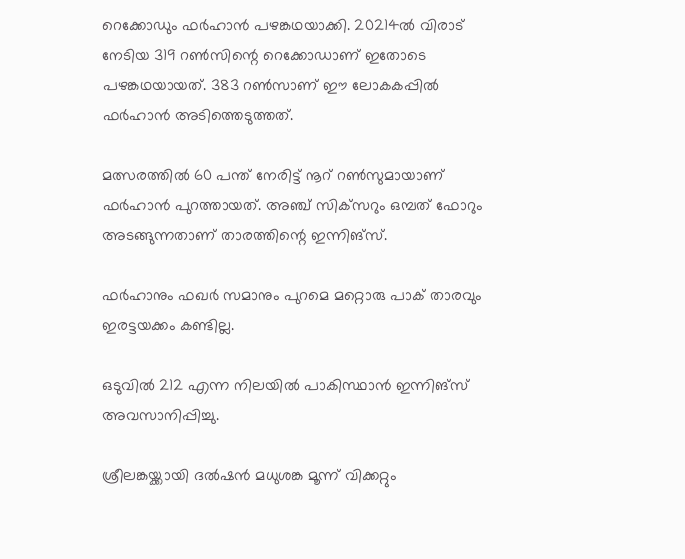റെക്കോഡും ഫര്‍ഹാന്‍ പഴങ്കഥയാക്കി. 20214ല്‍ വിരാട് നേടിയ 319 റണ്‍സിന്റെ റെക്കോഡാണ് ഇതോടെ പഴങ്കഥയായത്. 383 റണ്‍സാണ് ഈ ലോകകപ്പില്‍ ഫര്‍ഹാന്‍ അടിത്തെടുത്തത്.

മത്സരത്തില്‍ 60 പന്ത് നേരിട്ട് നൂറ് റണ്‍സുമായാണ് ഫര്‍ഹാന്‍ പുറത്തായത്. അഞ്ച് സിക്‌സറും ഒമ്പത് ഫോറും അടങ്ങുന്നതാണ് താരത്തിന്റെ ഇന്നിങ്‌സ്.

ഫര്‍ഹാനും ഫഖര്‍ സമാനും പുറമെ മറ്റൊരു പാക് താരവും ഇരട്ടയക്കം കണ്ടില്ല.

ഒടുവില്‍ 212 എന്ന നിലയില്‍ പാകിസ്ഥാന്‍ ഇന്നിങ്‌സ് അവസാനിപ്പിച്ചു.

ശ്രീലങ്കയ്ക്കായി ദല്‍ഷന്‍ മധുശങ്ക മൂന്ന് വിക്കറ്റും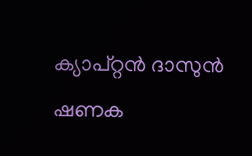ക്യാപ്റ്റന്‍ ദാസുന്‍ ഷണക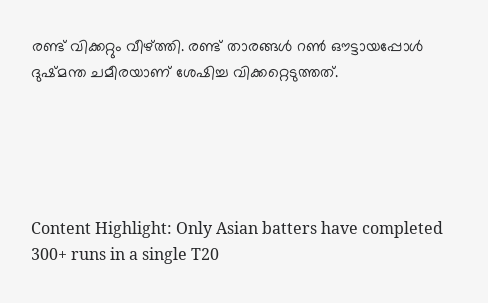രണ്ട് വിക്കറ്റും വീഴ്ത്തി. രണ്ട് താരങ്ങള്‍ റണ്‍ ഔട്ടായപ്പോള്‍ ദുഷ്മന്ത ചമീരയാണ് ശേഷിച്ച വിക്കറ്റെടുത്തത്.





Content Highlight: Only Asian batters have completed 300+ runs in a single T20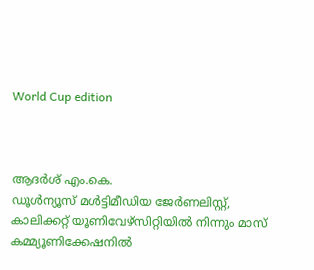World Cup edition



ആദര്‍ശ് എം.കെ.
ഡൂള്‍ന്യൂസ് മള്‍ട്ടിമീഡിയ ജേര്‍ണലിസ്റ്റ്, കാലിക്കറ്റ് യൂണിവേഴ്സിറ്റിയില്‍ നിന്നും മാസ് കമ്മ്യൂണിക്കേഷനില്‍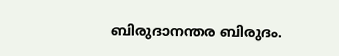ബിരുദാനന്തര ബിരുദം.